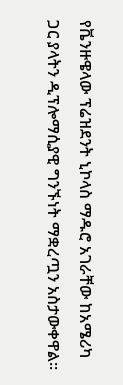የቬንዙዌላው ፕሬዝደንት ኒኮላስ ማዱሮ አገራቸው ከአሜሪካ ጋር ያላትን ዲፕሎማሲያዊ ግንኙነት ማቋረጧን አስታውቀዋል፡፡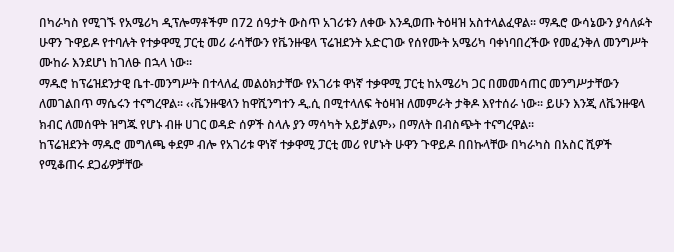በካራካስ የሚገኙ የአሜሪካ ዲፕሎማቶችም በ72 ሰዓታት ውስጥ አገሪቱን ለቀው እንዲወጡ ትዕዛዝ አስተላልፈዋል፡፡ ማዱሮ ውሳኔውን ያሳለፉት ሁዋን ጉዋይዶ የተባሉት የተቃዋሚ ፓርቲ መሪ ራሳቸውን የቬንዙዌላ ፕሬዝደንት አድርገው የሰየሙት አሜሪካ ባቀነባበረችው የመፈንቅለ መንግሥት ሙከራ እንደሆነ ከገለፁ በኋላ ነው፡፡
ማዱሮ ከፕሬዝደንታዊ ቤተ-መንግሥት በተላለፈ መልዕክታቸው የአገሪቱ ዋነኛ ተቃዋሚ ፓርቲ ከአሜሪካ ጋር በመመሳጠር መንግሥታቸውን ለመገልበጥ ማሴሩን ተናግረዋል፡፡ ‹‹ቬንዙዌላን ከዋሺንግተን ዲ.ሲ በሚተላለፍ ትዕዛዝ ለመምራት ታቅዶ እየተሰራ ነው፡፡ ይሁን እንጂ ለቬንዙዌላ ክብር ለመሰዋት ዝግጁ የሆኑ ብዙ ሀገር ወዳድ ሰዎች ስላሉ ያን ማሳካት አይቻልም›› በማለት በብስጭት ተናግረዋል፡፡
ከፕሬዝደንት ማዱሮ መግለጫ ቀደም ብሎ የአገሪቱ ዋነኛ ተቃዋሚ ፓርቲ መሪ የሆኑት ሁዋን ጉዋይዶ በበኩላቸው በካራካስ በአስር ሺዎች የሚቆጠሩ ደጋፊዎቻቸው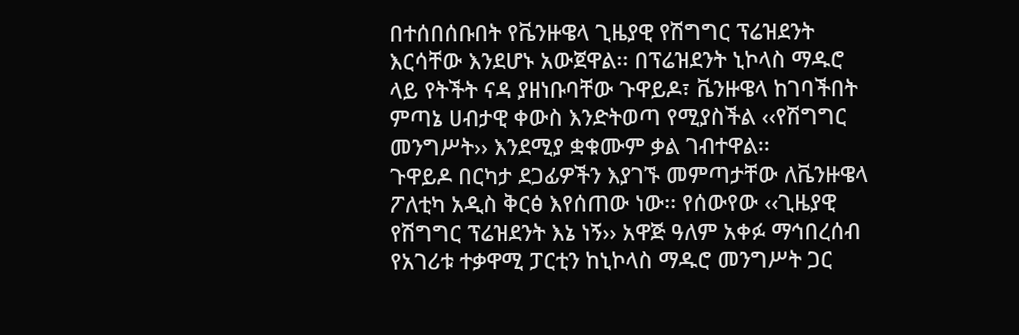በተሰበሰቡበት የቬንዙዌላ ጊዜያዊ የሽግግር ፕሬዝደንት እርሳቸው እንደሆኑ አውጀዋል፡፡ በፕሬዝደንት ኒኮላስ ማዱሮ ላይ የትችት ናዳ ያዘነቡባቸው ጉዋይዶ፣ ቬንዙዌላ ከገባችበት ምጣኔ ሀብታዊ ቀውስ እንድትወጣ የሚያስችል ‹‹የሽግግር መንግሥት›› እንደሚያ ቋቁሙም ቃል ገብተዋል፡፡
ጉዋይዶ በርካታ ደጋፊዎችን እያገኙ መምጣታቸው ለቬንዙዌላ ፖለቲካ አዲስ ቅርፅ እየሰጠው ነው፡፡ የሰውየው ‹‹ጊዜያዊ የሽግግር ፕሬዝደንት እኔ ነኝ›› አዋጅ ዓለም አቀፉ ማኅበረሰብ የአገሪቱ ተቃዋሚ ፓርቲን ከኒኮላስ ማዱሮ መንግሥት ጋር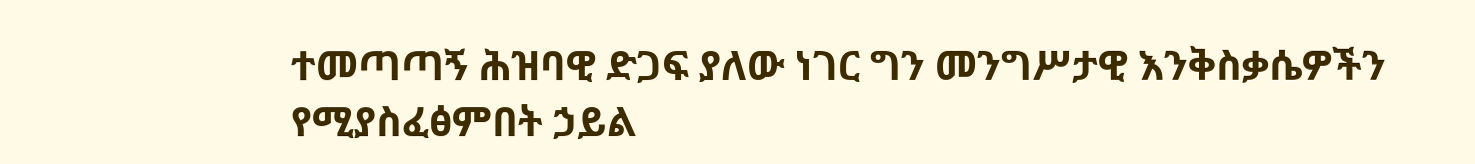ተመጣጣኝ ሕዝባዊ ድጋፍ ያለው ነገር ግን መንግሥታዊ እንቅስቃሴዎችን የሚያስፈፅምበት ኃይል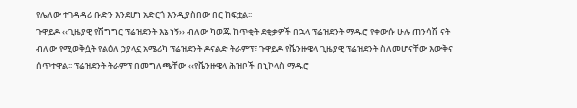የሌለው ተገዳዳሪ ቡድን እንደሆነ አድርጎ እንዲያስበው በር ከፍቷል፡፡
ጉዋይዶ ‹‹ጊዜያዊ የሽግግር ፕሬዝደንት እኔ ነኝ›› ብለው ካወጁ ከጥቂት ደቂቃዎች በኋላ ፕሬዝደንት ማዱሮ የቀውሱ ሁሉ ጠንሳሽ ናት ብለው የሚወቅሷት የልዕለ ኃያላኗ አሜሪካ ፕሬዝደንት ዶናልድ ትራምፕ፣ ጉዋይዶ የቬንዙዌላ ጊዜያዊ ፕሬዝደንት ስለመሆናቸው እውቅና ሰጥተዋል፡፡ ፕሬዝደንት ትራምፕ በመግለጫቸው ‹‹የቬንዙዌላ ሕዝቦች በኒኮላስ ማዱሮ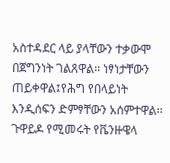አስተዳደር ላይ ያላቸውን ተቃውሞ በጀግንነት ገልጸዋል፡፡ ነፃነታቸውን ጠይቀዋል፤የሕግ የበላይነት እንዲሰፍን ድምፃቸውን አሰምተዋል፡፡ ጉዋይዶ የሚመሩት የቬንዙዌላ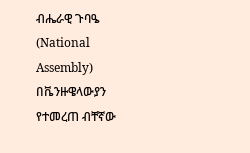ብሔራዊ ጉባዔ (National Assembly) በቬንዙዌላውያን የተመረጠ ብቸኛው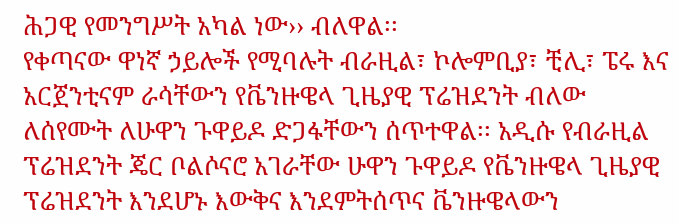ሕጋዊ የመንግሥት አካል ነው›› ብለዋል፡፡
የቀጣናው ዋነኛ ኃይሎች የሚባሉት ብራዚል፣ ኮሎምቢያ፣ ቺሊ፣ ፔሩ እና አርጀንቲናም ራሳቸውን የቬንዙዌላ ጊዜያዊ ፕሬዝደንት ብለው ለሰየሙት ለሁዋን ጉዋይዶ ድጋፋቸውን ሰጥተዋል፡፡ አዲሱ የብራዚል ፕሬዝደንት ጄር ቦልሶናሮ አገራቸው ሁዋን ጉዋይዶ የቬንዙዌላ ጊዜያዊ ፕሬዝደንት እንደሆኑ እውቅና እንደምትሰጥና ቬንዙዌላውን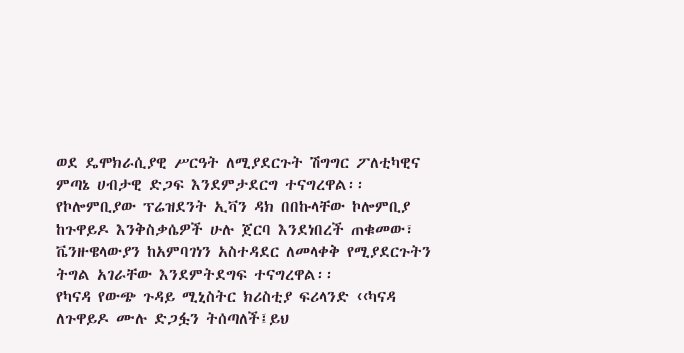ወደ ዴሞክራሲያዊ ሥርዓት ለሚያደርጉት ሽግግር ፖለቲካዊና ምጣኔ ሀብታዊ ድጋፍ እንደምታደርግ ተናግረዋል፡፡
የኮሎምቢያው ፕሬዝደንት ኢቫን ዳክ በበኩላቸው ኮሎምቢያ ከጉዋይዶ እንቅስቃሴዎች ሁሉ ጀርባ እንደነበረች ጠቁመው፣ ቬንዙዌላውያን ከአምባገነን አስተዳደር ለመላቀቅ የሚያደርጉትን ትግል አገራቸው እንደምትደግፍ ተናግረዋል፡፡
የካናዳ የውጭ ጉዳይ ሚኒስትር ክሪስቲያ ፍሪላንድ ‹‹ካናዳ ለጉዋይዶ ሙሉ ድጋፏን ትሰጣለች፤ይህ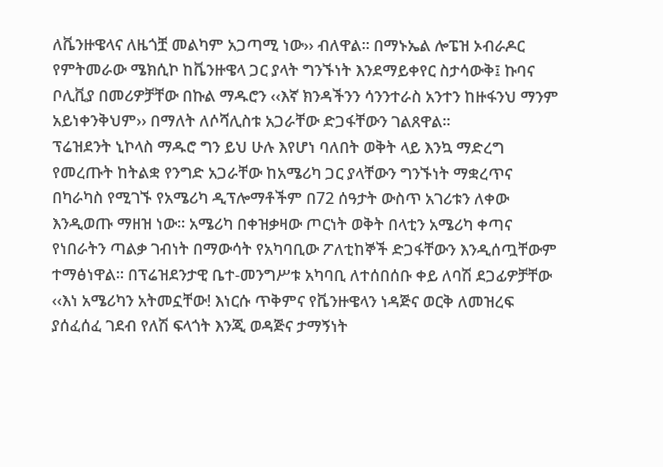ለቬንዙዌላና ለዜጎቿ መልካም አጋጣሚ ነው›› ብለዋል፡፡ በማኑኤል ሎፔዝ ኦብራዶር የምትመራው ሜክሲኮ ከቬንዙዌላ ጋር ያላት ግንኙነት እንደማይቀየር ስታሳውቅ፤ ኩባና ቦሊቪያ በመሪዎቻቸው በኩል ማዱሮን ‹‹እኛ ክንዳችንን ሳንንተራስ አንተን ከዙፋንህ ማንም አይነቀንቅህም›› በማለት ለሶሻሊስቱ አጋራቸው ድጋፋቸውን ገልጸዋል፡፡
ፕሬዝደንት ኒኮላስ ማዱሮ ግን ይህ ሁሉ እየሆነ ባለበት ወቅት ላይ እንኳ ማድረግ የመረጡት ከትልቋ የንግድ አጋራቸው ከአሜሪካ ጋር ያላቸውን ግንኙነት ማቋረጥና በካራካስ የሚገኙ የአሜሪካ ዲፕሎማቶችም በ72 ሰዓታት ውስጥ አገሪቱን ለቀው እንዲወጡ ማዘዝ ነው፡፡ አሜሪካ በቀዝቃዛው ጦርነት ወቅት በላቲን አሜሪካ ቀጣና የነበራትን ጣልቃ ገብነት በማውሳት የአካባቢው ፖለቲከኞች ድጋፋቸውን እንዲሰጧቸውም ተማፅነዋል፡፡ በፕሬዝደንታዊ ቤተ-መንግሥቱ አካባቢ ለተሰበሰቡ ቀይ ለባሽ ደጋፊዎቻቸው ‹‹እነ አሜሪካን አትመኗቸው! እነርሱ ጥቅምና የቬንዙዌላን ነዳጅና ወርቅ ለመዝረፍ ያሰፈሰፈ ገደብ የለሽ ፍላጎት እንጂ ወዳጅና ታማኝነት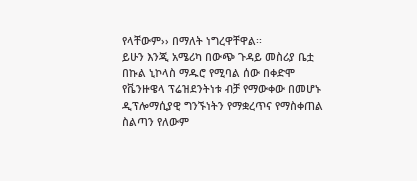የላቸውም›› በማለት ነግረዋቸዋል፡፡
ይሁን እንጂ አሜሪካ በውጭ ጉዳይ መስሪያ ቤቷ በኩል ኒኮላስ ማዱሮ የሚባል ሰው በቀድሞ የቬንዙዌላ ፕሬዝደንትነቱ ብቻ የማውቀው በመሆኑ ዲፕሎማሲያዊ ግንኙነትን የማቋረጥና የማስቀጠል ስልጣን የለውም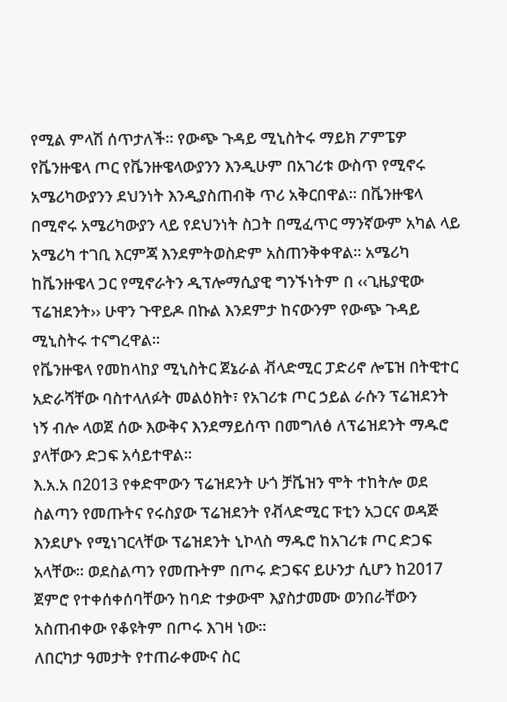የሚል ምላሽ ሰጥታለች፡፡ የውጭ ጉዳይ ሚኒስትሩ ማይክ ፖምፔዎ የቬንዙዌላ ጦር የቬንዙዌላውያንን እንዲሁም በአገሪቱ ውስጥ የሚኖሩ አሜሪካውያንን ደህንነት እንዲያስጠብቅ ጥሪ አቅርበዋል፡፡ በቬንዙዌላ በሚኖሩ አሜሪካውያን ላይ የደህንነት ስጋት በሚፈጥር ማንኛውም አካል ላይ አሜሪካ ተገቢ እርምጃ እንደምትወስድም አስጠንቅቀዋል፡፡ አሜሪካ ከቬንዙዌላ ጋር የሚኖራትን ዲፕሎማሲያዊ ግንኙነትም በ ‹‹ጊዜያዊው ፕሬዝደንት›› ሁዋን ጉዋይዶ በኩል እንደምታ ከናውንም የውጭ ጉዳይ ሚኒስትሩ ተናግረዋል፡፡
የቬንዙዌላ የመከላከያ ሚኒስትር ጀኔራል ቭላድሚር ፓድሪኖ ሎፔዝ በትዊተር አድራሻቸው ባስተላለፉት መልዕክት፣ የአገሪቱ ጦር ኃይል ራሱን ፕሬዝደንት ነኝ ብሎ ላወጀ ሰው እውቅና እንደማይሰጥ በመግለፅ ለፕሬዝደንት ማዱሮ ያላቸውን ድጋፍ አሳይተዋል፡፡
እ.አ.አ በ2013 የቀድሞውን ፕሬዝደንት ሁጎ ቻቬዝን ሞት ተከትሎ ወደ ስልጣን የመጡትና የሩስያው ፕሬዝደንት የቭላድሚር ፑቲን አጋርና ወዳጅ እንደሆኑ የሚነገርላቸው ፕሬዝደንት ኒኮላስ ማዱሮ ከአገሪቱ ጦር ድጋፍ አላቸው፡፡ ወደስልጣን የመጡትም በጦሩ ድጋፍና ይሁንታ ሲሆን ከ2017 ጀምሮ የተቀሰቀሰባቸውን ከባድ ተቃውሞ እያስታመሙ ወንበራቸውን አስጠብቀው የቆዩትም በጦሩ እገዛ ነው፡፡
ለበርካታ ዓመታት የተጠራቀሙና ስር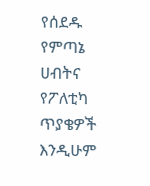የሰደዱ የምጣኔ ሀብትና የፖለቲካ ጥያቄዎች እንዲሁም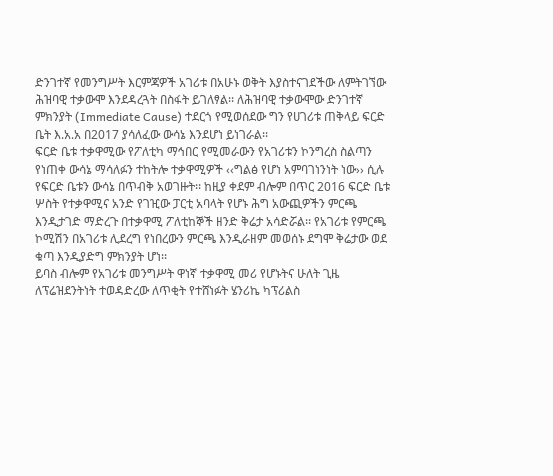ድንገተኛ የመንግሥት እርምጃዎች አገሪቱ በአሁኑ ወቅት እያስተናገደችው ለምትገኘው ሕዝባዊ ተቃውሞ እንደዳረጓት በስፋት ይገለፃል፡፡ ለሕዝባዊ ተቃውሞው ድንገተኛ ምክንያት (Immediate Cause) ተደርጎ የሚወሰደው ግን የሀገሪቱ ጠቅላይ ፍርድ ቤት እ.አ.አ በ2017 ያሳለፈው ውሳኔ እንደሆነ ይነገራል፡፡
ፍርድ ቤቱ ተቃዋሚው የፖለቲካ ማኅበር የሚመራውን የአገሪቱን ኮንግረስ ስልጣን የነጠቀ ውሳኔ ማሳለፉን ተከትሎ ተቃዋሚዎች ‹‹ግልፅ የሆነ አምባገነንነት ነው›› ሲሉ የፍርድ ቤቱን ውሳኔ በጥብቅ አወገዙት፡፡ ከዚያ ቀደም ብሎም በጥር 2016 ፍርድ ቤቱ ሦስት የተቃዋሚና አንድ የገዢው ፓርቲ አባላት የሆኑ ሕግ አውጪዎችን ምርጫ እንዲታገድ ማድረጉ በተቃዋሚ ፖለቲከኞች ዘንድ ቅሬታ አሳድሯል፡፡ የአገሪቱ የምርጫ ኮሚሽን በአገሪቱ ሊደረግ የነበረውን ምርጫ እንዲራዘም መወሰኑ ደግሞ ቅሬታው ወደ ቁጣ እንዲያድግ ምክንያት ሆነ፡፡
ይባስ ብሎም የአገሪቱ መንግሥት ዋነኛ ተቃዋሚ መሪ የሆኑትና ሁለት ጊዜ ለፕሬዝደንትነት ተወዳድረው ለጥቂት የተሸነፉት ሄንሪኬ ካፕሪልስ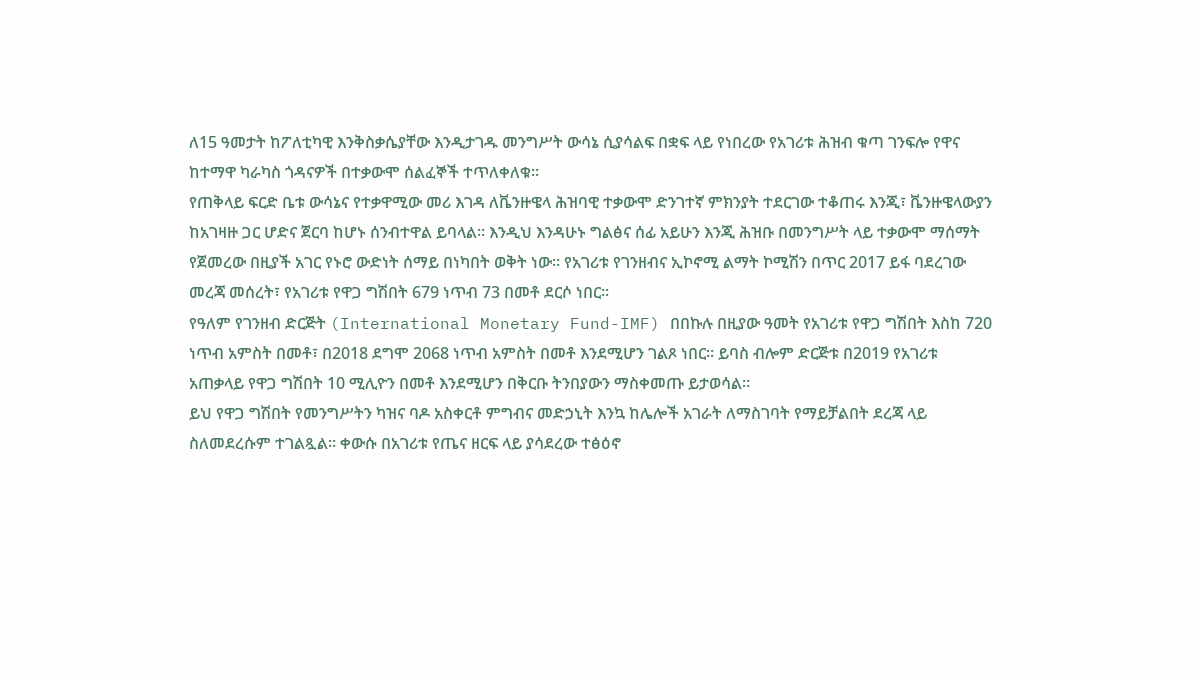ለ15 ዓመታት ከፖለቲካዊ እንቅስቃሴያቸው እንዲታገዱ መንግሥት ውሳኔ ሲያሳልፍ በቋፍ ላይ የነበረው የአገሪቱ ሕዝብ ቁጣ ገንፍሎ የዋና ከተማዋ ካራካስ ጎዳናዎች በተቃውሞ ሰልፈኞች ተጥለቀለቁ፡፡
የጠቅላይ ፍርድ ቤቱ ውሳኔና የተቃዋሚው መሪ እገዳ ለቬንዙዌላ ሕዝባዊ ተቃውሞ ድንገተኛ ምክንያት ተደርገው ተቆጠሩ እንጂ፣ ቬንዙዌላውያን ከአገዛዙ ጋር ሆድና ጀርባ ከሆኑ ሰንብተዋል ይባላል፡፡ እንዲህ እንዳሁኑ ግልፅና ሰፊ አይሁን እንጂ ሕዝቡ በመንግሥት ላይ ተቃውሞ ማሰማት የጀመረው በዚያች አገር የኑሮ ውድነት ሰማይ በነካበት ወቅት ነው፡፡ የአገሪቱ የገንዘብና ኢኮኖሚ ልማት ኮሚሽን በጥር 2017 ይፋ ባደረገው መረጃ መሰረት፣ የአገሪቱ የዋጋ ግሽበት 679 ነጥብ 73 በመቶ ደርሶ ነበር፡፡
የዓለም የገንዘብ ድርጅት (International Monetary Fund-IMF) በበኩሉ በዚያው ዓመት የአገሪቱ የዋጋ ግሽበት እስከ 720 ነጥብ አምስት በመቶ፣ በ2018 ደግሞ 2068 ነጥብ አምስት በመቶ እንደሚሆን ገልጾ ነበር፡፡ ይባስ ብሎም ድርጅቱ በ2019 የአገሪቱ አጠቃላይ የዋጋ ግሽበት 10 ሚሊዮን በመቶ እንደሚሆን በቅርቡ ትንበያውን ማስቀመጡ ይታወሳል፡፡
ይህ የዋጋ ግሽበት የመንግሥትን ካዝና ባዶ አስቀርቶ ምግብና መድኃኒት እንኳ ከሌሎች አገራት ለማስገባት የማይቻልበት ደረጃ ላይ ስለመደረሱም ተገልጿል፡፡ ቀውሱ በአገሪቱ የጤና ዘርፍ ላይ ያሳደረው ተፅዕኖ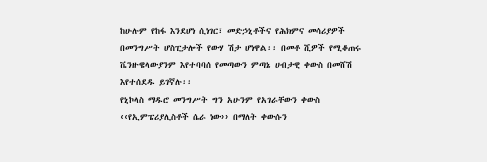ከሁሉም የከፋ እንደሆነ ሲነገር፣ መድኃኒቶችና የሕክምና መሳሪያዎች በመንግሥት ሆስፒታሎች የውሃ ሽታ ሆነዋል፡፡ በመቶ ሺዎች የሚቆጠሩ ቬንዙዌላውያንም እየተባባሰ የመጣውን ምጣኔ ሀብታዊ ቀውስ በመሸሽ እየተሰደዱ ይገኛሉ፡፡
የኒኮላስ ማዱሮ መንግሥት ግን አሁንም የአገራቸውን ቀውስ ‹‹የኢምፔሪያሊስቶች ሴራ ነው›› በማለት ቀውሱን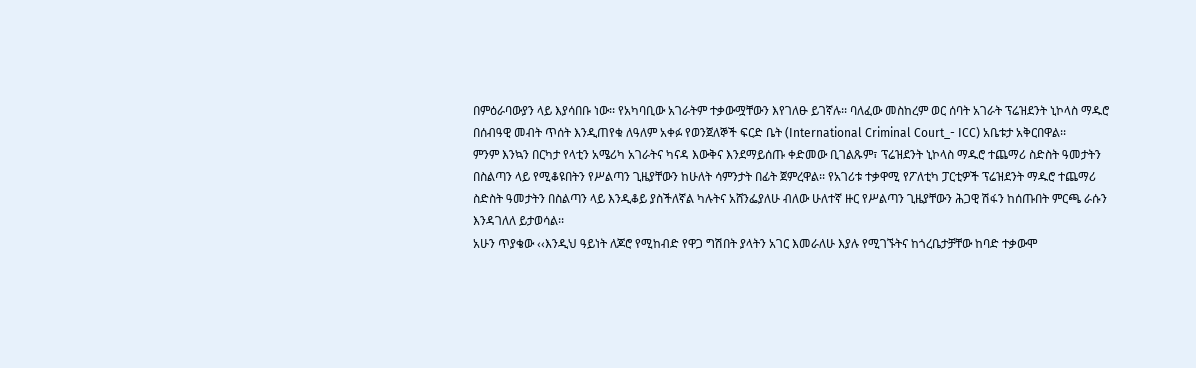በምዕራባውያን ላይ እያሳበቡ ነው፡፡ የአካባቢው አገራትም ተቃውሟቸውን እየገለፁ ይገኛሉ፡፡ ባለፈው መስከረም ወር ሰባት አገራት ፕሬዝደንት ኒኮላስ ማዱሮ በሰብዓዊ መብት ጥሰት እንዲጠየቁ ለዓለም አቀፉ የወንጀለኞች ፍርድ ቤት (International Criminal Court_- ICC) አቤቱታ አቅርበዋል፡፡
ምንም እንኳን በርካታ የላቲን አሜሪካ አገራትና ካናዳ እውቅና እንደማይሰጡ ቀድመው ቢገልጹም፣ ፕሬዝደንት ኒኮላስ ማዱሮ ተጨማሪ ስድስት ዓመታትን በስልጣን ላይ የሚቆዩበትን የሥልጣን ጊዜያቸውን ከሁለት ሳምንታት በፊት ጀምረዋል፡፡ የአገሪቱ ተቃዋሚ የፖለቲካ ፓርቲዎች ፕሬዝደንት ማዱሮ ተጨማሪ ስድስት ዓመታትን በስልጣን ላይ እንዲቆይ ያስችለኛል ካሉትና አሸንፌያለሁ ብለው ሁለተኛ ዙር የሥልጣን ጊዜያቸውን ሕጋዊ ሽፋን ከሰጡበት ምርጫ ራሱን እንዳገለለ ይታወሳል፡፡
አሁን ጥያቄው ‹‹እንዲህ ዓይነት ለጆሮ የሚከብድ የዋጋ ግሽበት ያላትን አገር እመራለሁ እያሉ የሚገኙትና ከጎረቤታቻቸው ከባድ ተቃውሞ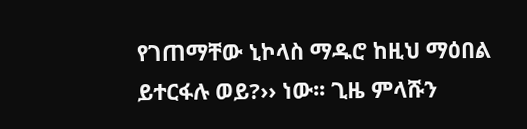የገጠማቸው ኒኮላስ ማዱሮ ከዚህ ማዕበል ይተርፋሉ ወይ?›› ነው፡፡ ጊዜ ምላሹን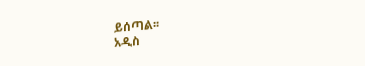ይሰጣል፡፡
አዲስ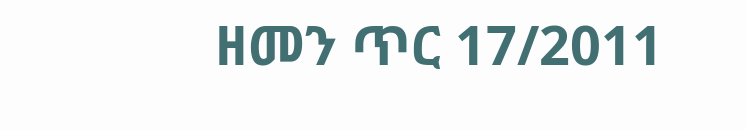ዘመን ጥር 17/2011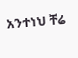አንተነህ ቸሬ